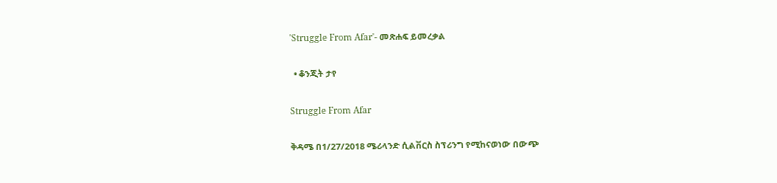'Struggle From Afar'- መጽሐፍ ይመረቃል

  • ቆንጂት ታየ

Struggle From Afar

ቅዳሜ በ1/27/2018 ሜሪላንድ ሲልቨርስ ስፕሪንግ የሚከናወነው በውጭ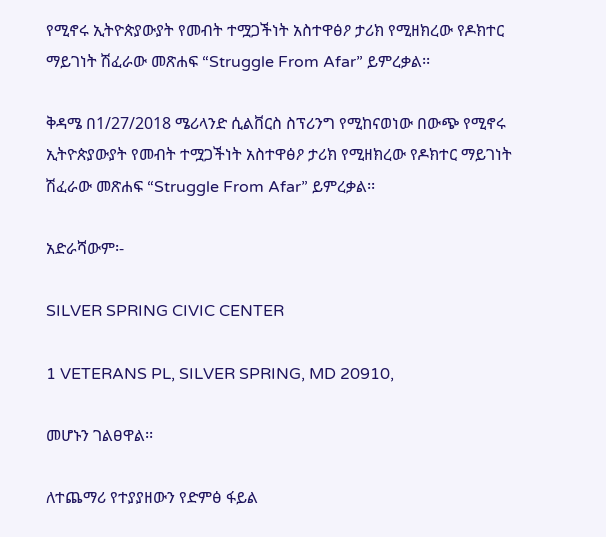የሚኖሩ ኢትዮጵያውያት የመብት ተሟጋችነት አስተዋፅዖ ታሪክ የሚዘክረው የዶክተር ማይገነት ሽፈራው መጽሐፍ “Struggle From Afar” ይምረቃል፡፡

ቅዳሜ በ1/27/2018 ሜሪላንድ ሲልቨርስ ስፕሪንግ የሚከናወነው በውጭ የሚኖሩ ኢትዮጵያውያት የመብት ተሟጋችነት አስተዋፅዖ ታሪክ የሚዘክረው የዶክተር ማይገነት ሽፈራው መጽሐፍ “Struggle From Afar” ይምረቃል፡፡

አድራሻውም፡-

SILVER SPRING CIVIC CENTER

1 VETERANS PL, SILVER SPRING, MD 20910,

መሆኑን ገልፀዋል፡፡

ለተጨማሪ የተያያዘውን የድምፅ ፋይል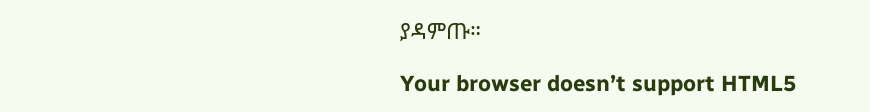ያዳምጡ።

Your browser doesn’t support HTML5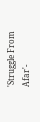'Struggle From Afar'-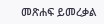መጽሐፍ ይመረቃል